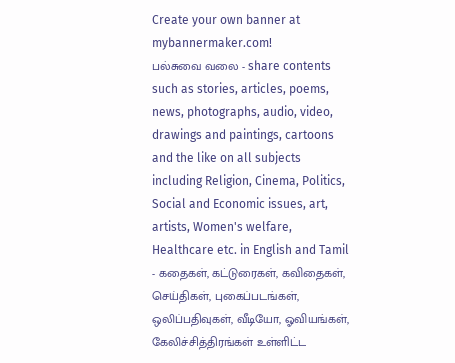Create your own banner at mybannermaker.com!
பல்சுவை வலை - share contents such as stories, articles, poems, news, photographs, audio, video, drawings and paintings, cartoons and the like on all subjects including Religion, Cinema, Politics, Social and Economic issues, art, artists, Women's welfare, Healthcare etc. in English and Tamil - கதைகள், கட்டுரைகள், கவிதைகள், செய்திகள், புகைப்படங்கள், ஒலிப்பதிவுகள், வீடியோ, ஓவியங்கள், கேலிச்சித்திரங்கள் உள்ளிட்ட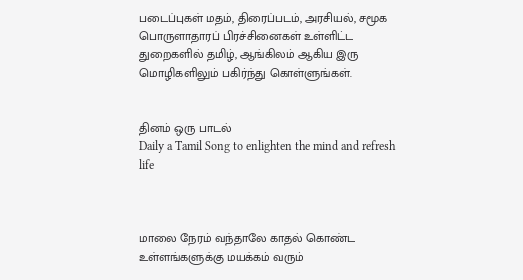படைப்புகள் மதம், திரைப்படம், அரசியல், சமூக பொருளாதாரப் பிரச்சினைகள் உள்ளிட்ட துறைகளில் தமிழ், ஆங்கிலம் ஆகிய இரு மொழிகளிலும் பகிர்ந்து கொள்ளுங்கள்.


தினம் ஒரு பாடல்
Daily a Tamil Song to enlighten the mind and refresh life



மாலை நேரம் வந்தாலே காதல் கொண்ட உள்ளங்களுக்கு மயக்கம் வரும்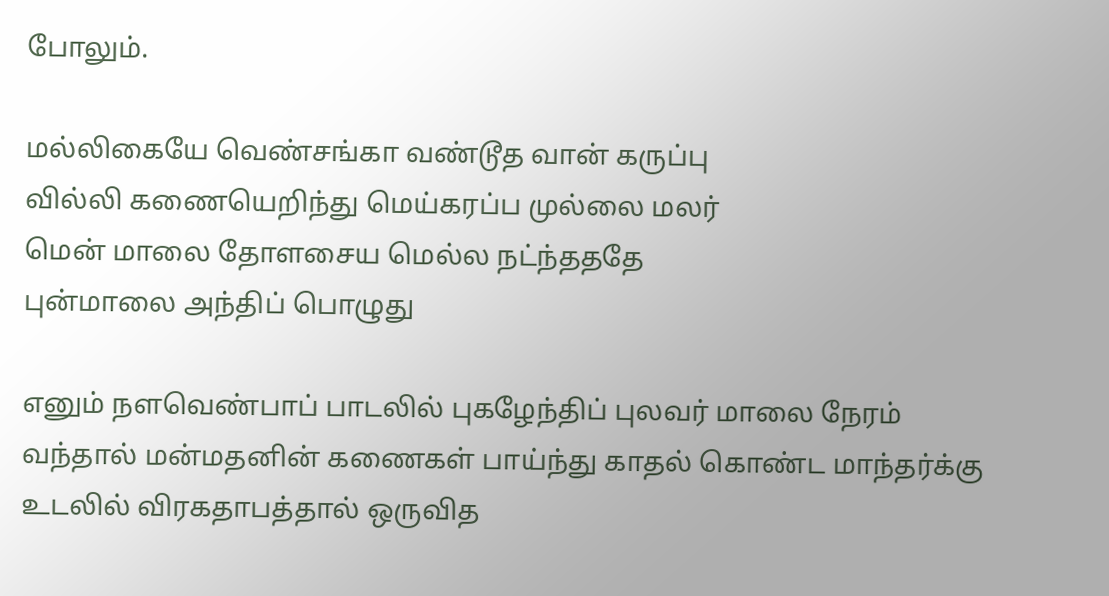போலும்.

மல்லிகையே வெண்சங்கா வண்டூத வான் கருப்பு
வில்லி கணையெறிந்து மெய்கரப்ப முல்லை மலர்
மென் மாலை தோளசைய மெல்ல நட்ந்தததே
புன்மாலை அந்திப் பொழுது

எனும் நளவெண்பாப் பாடலில் புகழேந்திப் புலவர் மாலை நேரம் வந்தால் மன்மதனின் கணைகள் பாய்ந்து காதல் கொண்ட மாந்தர்க்கு உடலில் விரகதாபத்தால் ஒருவித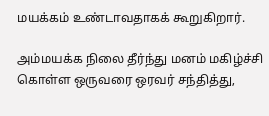மயக்கம் உண்டாவதாகக் கூறுகிறார்.

அம்மயக்க நிலை தீர்ந்து மனம் மகிழ்ச்சி கொள்ள ஒருவரை ஒரவர் சந்தித்து,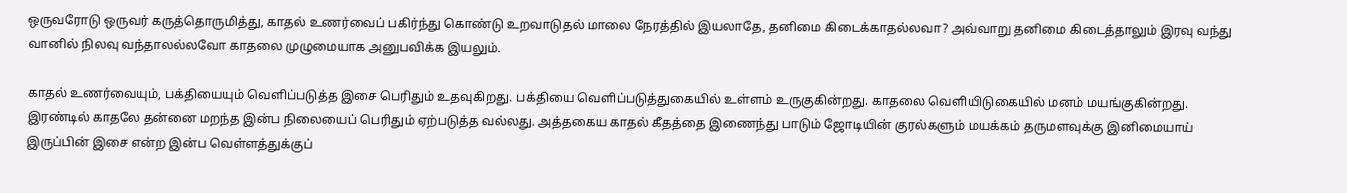ஒருவரோடு ஒருவர் கருத்தொருமித்து, காதல் உணர்வைப் பகிர்ந்து கொண்டு உறவாடுதல் மாலை நேரத்தில் இயலாதே, தனிமை கிடைக்காதல்லவா? அவ்வாறு தனிமை கிடைத்தாலும் இரவு வந்து வானில் நிலவு வந்தாலல்லவோ காதலை முழுமையாக அனுபவிக்க இயலும்.

காதல் உணர்வையும், பக்தியையும் வெளிப்படுத்த இசை பெரிதும் உதவுகிறது. பக்தியை வெளிப்படுத்துகையில் உள்ளம் உருகுகின்றது. காதலை வெளியிடுகையில் மனம் மயங்குகின்றது. இரண்டில் காதலே தன்னை மறந்த இன்ப நிலையைப் பெரிதும் ஏற்படுத்த வல்லது. அத்தகைய காதல் கீதத்தை இணைந்து பாடும் ஜோடியின் குரல்களும் மயக்கம் தருமளவுக்கு இனிமையாய் இருப்பின் இசை என்ற இன்ப வெள்ளத்துக்குப்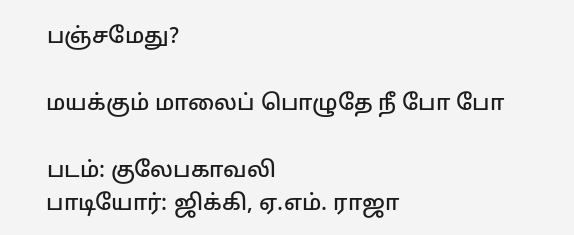பஞ்சமேது?

மயக்கும் மாலைப் பொழுதே நீ போ போ

படம்: குலேபகாவலி
பாடியோர்: ஜிக்கி, ஏ.எம். ராஜா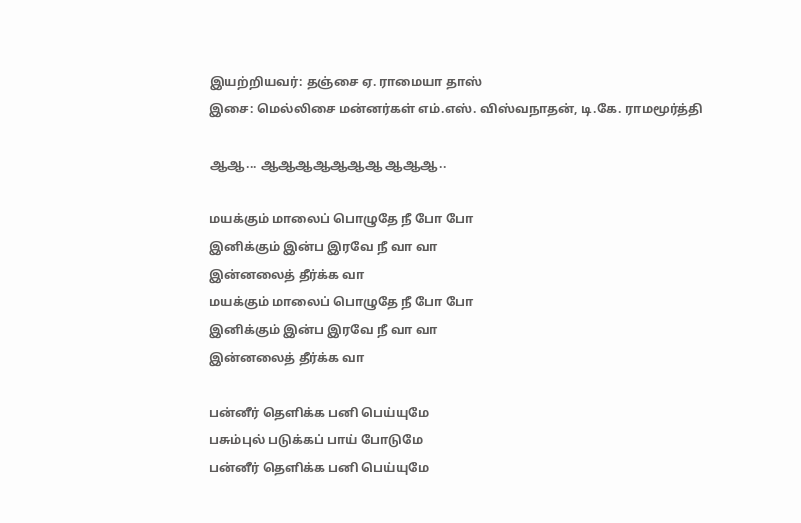இயற்றியவர்: தஞ்சை ஏ. ராமையா தாஸ்
இசை: மெல்லிசை மன்னர்கள் எம்.எஸ். விஸ்வநாதன், டி.கே. ராமமூர்த்தி

ஆஆ... ஆஆஆஆஆஆஆ ஆஆஆ..

மயக்கும் மாலைப் பொழுதே நீ போ போ
இனிக்கும் இன்ப இரவே நீ வா வா
இன்னலைத் தீர்க்க வா
மயக்கும் மாலைப் பொழுதே நீ போ போ
இனிக்கும் இன்ப இரவே நீ வா வா
இன்னலைத் தீர்க்க வா

பன்னீர் தெளிக்க பனி பெய்யுமே
பசும்புல் படுக்கப் பாய் போடுமே
பன்னீர் தெளிக்க பனி பெய்யுமே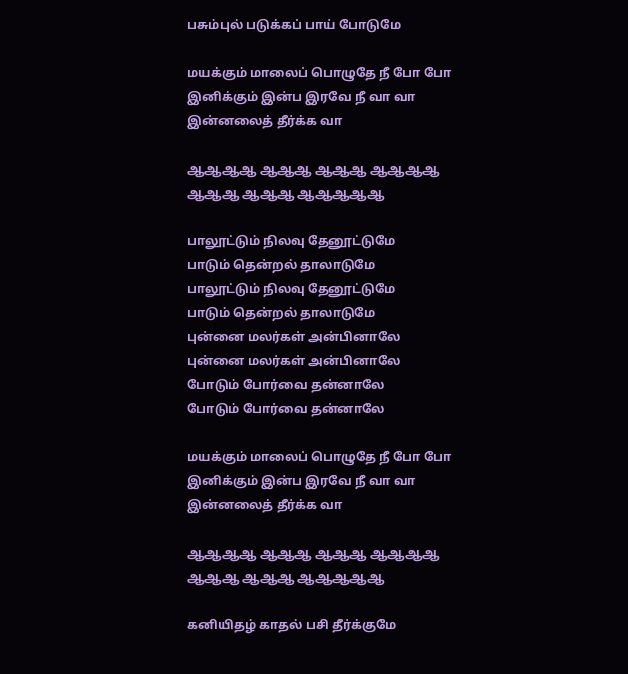பசும்புல் படுக்கப் பாய் போடுமே

மயக்கும் மாலைப் பொழுதே நீ போ போ
இனிக்கும் இன்ப இரவே நீ வா வா
இன்னலைத் தீர்க்க வா

ஆஆஆஆ ஆஆஆ ஆஆஆ ஆஆஆஆ
ஆஆஆ ஆஆஆ ஆஆஆஆஆ

பாலூட்டும் நிலவு தேனூட்டுமே
பாடும் தென்றல் தாலாடுமே
பாலூட்டும் நிலவு தேனூட்டுமே
பாடும் தென்றல் தாலாடுமே
புன்னை மலர்கள் அன்பினாலே
புன்னை மலர்கள் அன்பினாலே
போடும் போர்வை தன்னாலே
போடும் போர்வை தன்னாலே

மயக்கும் மாலைப் பொழுதே நீ போ போ
இனிக்கும் இன்ப இரவே நீ வா வா
இன்னலைத் தீர்க்க வா

ஆஆஆஆ ஆஆஆ ஆஆஆ ஆஆஆஆ
ஆஆஆ ஆஆஆ ஆஆஆஆஆ

கனியிதழ் காதல் பசி தீர்க்குமே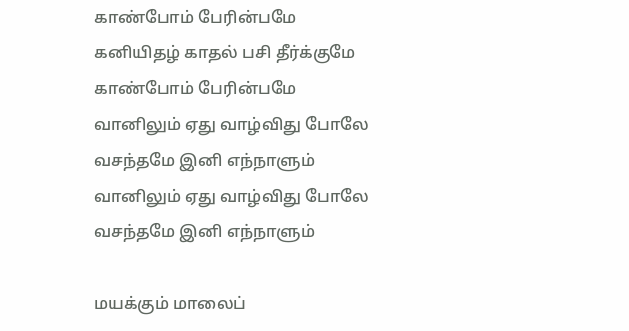காண்போம் பேரின்பமே
கனியிதழ் காதல் பசி தீர்க்குமே
காண்போம் பேரின்பமே
வானிலும் ஏது வாழ்விது போலே
வசந்தமே இனி எந்நாளும்
வானிலும் ஏது வாழ்விது போலே
வசந்தமே இனி எந்நாளும்

மயக்கும் மாலைப்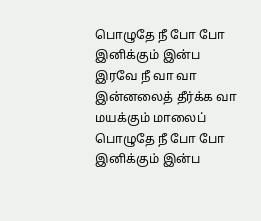பொழுதே நீ போ போ
இனிக்கும் இன்ப இரவே நீ வா வா
இன்னலைத் தீர்க்க வா
மயக்கும் மாலைப் பொழுதே நீ போ போ
இனிக்கும் இன்ப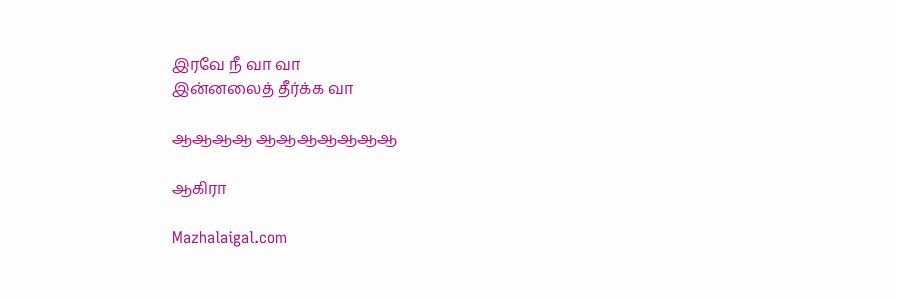இரவே நீ வா வா
இன்னலைத் தீர்க்க வா

ஆஆஆஆ ஆஆஆஆஆஆஆ

ஆகிரா

Mazhalaigal.com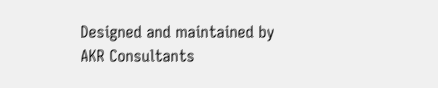Designed and maintained by AKR Consultants